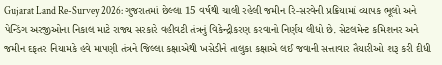Gujarat Land Re-Survey 2026: ગુજરાતમાં છેલ્લા 15 વર્ષથી ચાલી રહેલી જમીન રિ-સરવેની પ્રક્રિયામાં વ્યાપક ભૂલો અને પેન્ડિંગ અરજીઓના નિકાલ માટે રાજ્ય સરકારે વહીવટી તંત્રનું વિકેન્દ્રીકરણ કરવાનો નિર્ણય લીધો છે. સેટલમેન્ટ કમિશનર અને જમીન દફતર નિયામકે હવે માપણી તંત્રને જિલ્લા કક્ષાએથી ખસેડીને તાલુકા કક્ષાએ લઈ જવાની સત્તાવાર તૈયારીઓ શરૂ કરી દીધી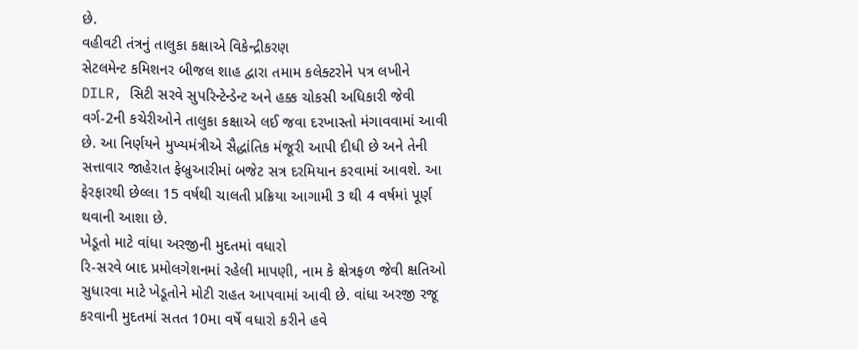છે.
વહીવટી તંત્રનું તાલુકા કક્ષાએ વિકેન્દ્રીકરણ
સેટલમેન્ટ કમિશનર બીજલ શાહ દ્વારા તમામ કલેક્ટરોને પત્ર લખીને DILR, સિટી સરવે સુપરિન્ટેન્ડેન્ટ અને હક્ક ચોકસી અધિકારી જેવી વર્ગ-2ની કચેરીઓને તાલુકા કક્ષાએ લઈ જવા દરખાસ્તો મંગાવવામાં આવી છે. આ નિર્ણયને મુખ્યમંત્રીએ સૈદ્ધાંતિક મંજૂરી આપી દીધી છે અને તેની સત્તાવાર જાહેરાત ફેબ્રુઆરીમાં બજેટ સત્ર દરમિયાન કરવામાં આવશે. આ ફેરફારથી છેલ્લા 15 વર્ષથી ચાલતી પ્રક્રિયા આગામી 3 થી 4 વર્ષમાં પૂર્ણ થવાની આશા છે.
ખેડૂતો માટે વાંધા અરજીની મુદતમાં વધારો
રિ-સરવે બાદ પ્રમોલગેશનમાં રહેલી માપણી, નામ કે ક્ષેત્રફળ જેવી ક્ષતિઓ સુધારવા માટે ખેડૂતોને મોટી રાહત આપવામાં આવી છે. વાંધા અરજી રજૂ કરવાની મુદતમાં સતત 10મા વર્ષે વધારો કરીને હવે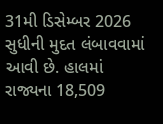31મી ડિસેમ્બર 2026 સુધીની મુદત લંબાવવામાં આવી છે. હાલમાં રાજ્યના 18,509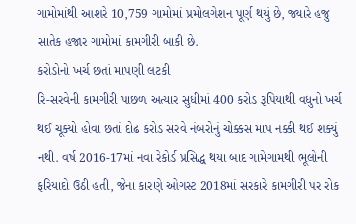ગામોમાંથી આશરે 10,759 ગામોમાં પ્રમોલગેશન પૂર્ણ થયું છે, જ્યારે હજુ સાતેક હજાર ગામોમાં કામગીરી બાકી છે.
કરોડોનો ખર્ચ છતાં માપણી લટકી
રિ-સરવેની કામગીરી પાછળ અત્યાર સુધીમાં 400 કરોડ રૂપિયાથી વધુનો ખર્ચ થઈ ચૂક્યો હોવા છતાં દોઢ કરોડ સરવે નંબરોનું ચોક્કસ માપ નક્કી થઈ શક્યું નથી. વર્ષ 2016-17માં નવા રેકોર્ડ પ્રસિદ્ધ થયા બાદ ગામેગામથી ભૂલોની ફરિયાદો ઉઠી હતી, જેના કારણે ઓગસ્ટ 2018માં સરકારે કામગીરી પર રોક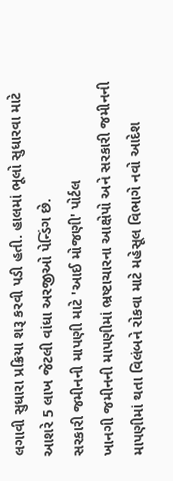લગાવી સુધારા પ્રક્રિયા શરૂ કરવી પડી હતી. હાલમાં ભૂલો સુધારવા માટે આશરે 5 લાખ જેટલી વાંધા અરજીઓ પેન્ડિંગ છે.
સરકારી જમીનની માપણી માટે 'આઈ મોજણી' પોર્ટલ
ખાનગી જમીનની માપણીમાં ભ્રષ્ટાચારના આક્ષેપો અને સરકારી જમીનની માપણીમાં થતા વિલંબને રોકવા માટે મહેસૂલ વિભાગે નવો આદેશ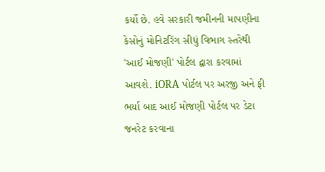કર્યો છે. હવે સરકારી જમીનની માપણીના કેસોનું મોનિટરિંગ સીધું વિભાગ સ્તરેથી 'આઈ મોજણી' પોર્ટલ દ્વારા કરવામાં આવશે. iORA પોર્ટલ પર અરજી અને ફી ભર્યા બાદ આઈ મોજણી પોર્ટલ પર ડેટા જનરેટ કરવાના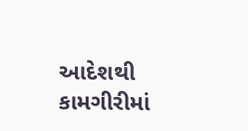આદેશથી કામગીરીમાં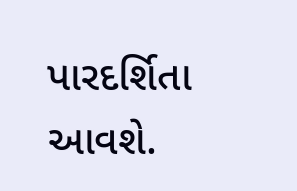પારદર્શિતા આવશે.